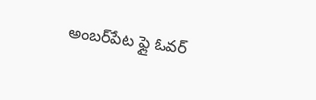అంబ‌ర్‌పేట ఫ్లై ఓవ‌ర్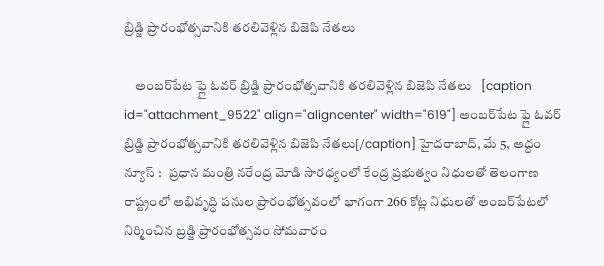బ్రిడ్జి ప్రారంభోత్స‌వానికి త‌ర‌లివెళ్లిన బిజెపి నేత‌లు

    అంబ‌ర్‌పేట ఫ్లై ఓవ‌ర్ బ్రిడ్జి ప్రారంభోత్స‌వానికి త‌ర‌లివెళ్లిన బిజెపి నేత‌లు   [caption id="attachment_9522" align="aligncenter" width="619"] అంబ‌ర్‌పేట ఫ్లై ఓవ‌ర్ బ్రిడ్జి ప్రారంభోత్స‌వానికి త‌ర‌లివెళ్లిన బిజెపి నేత‌లు[/caption] హైదరాబాద్, మే 5, అద్దం న్యూస్ :   ప్ర‌ధాన మంత్రి న‌రేంద్ర మోడి సారధ్యంలో కేంద్ర ప్ర‌భుత్వం నిధుల‌తో తెలంగాణ రాష్ట్రంలో అభివృద్ధి ప‌నుల ప్రారంభోత్స‌వంలో భాగంగా 266 కోట్ల నిధుల‌తో అంబ‌ర్‌పేటలో నిర్మించిన బ్ర‌డ్జి ప్రారంభోత్స‌వం సోమ‌వారం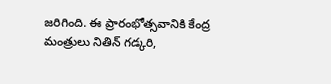జ‌రిగింది. ఈ ప్రారంభోత్స‌వానికి కేంద్ర మంత్రులు నితిన్ గ‌డ్క‌రి,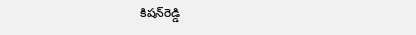కిష‌న్‌రెడ్డి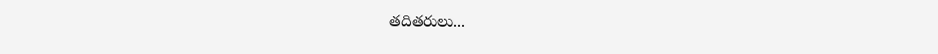త‌దిత‌రులు...